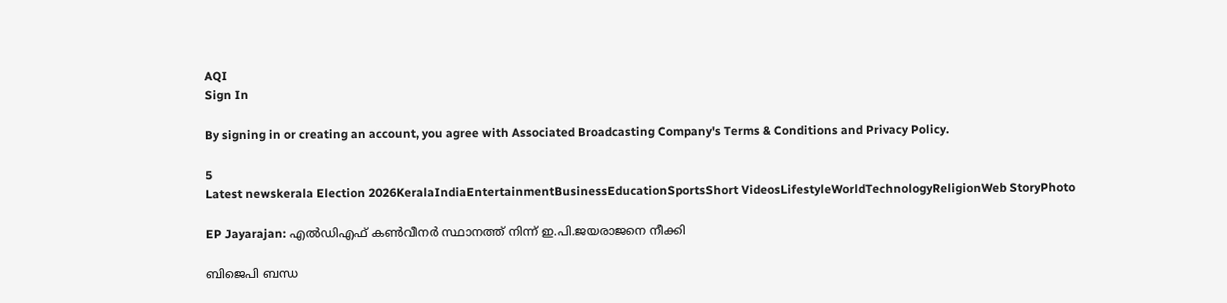AQI
Sign In

By signing in or creating an account, you agree with Associated Broadcasting Company's Terms & Conditions and Privacy Policy.

5
Latest newskerala Election 2026KeralaIndiaEntertainmentBusinessEducationSportsShort VideosLifestyleWorldTechnologyReligionWeb StoryPhoto

EP Jayarajan: എൽഡിഎഫ് കൺവീനർ സ്ഥാനത്ത് നിന്ന് ഇ.പി.ജയരാജനെ നീക്കി

ബിജെപി ബന്ധ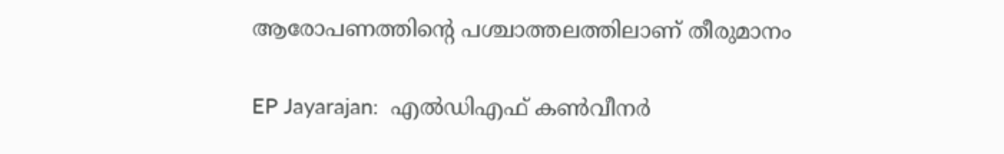ആരോപണത്തിന്റെ പശ്ചാത്തലത്തിലാണ് തീരുമാനം

EP Jayarajan:  എൽഡിഎഫ് കൺവീനർ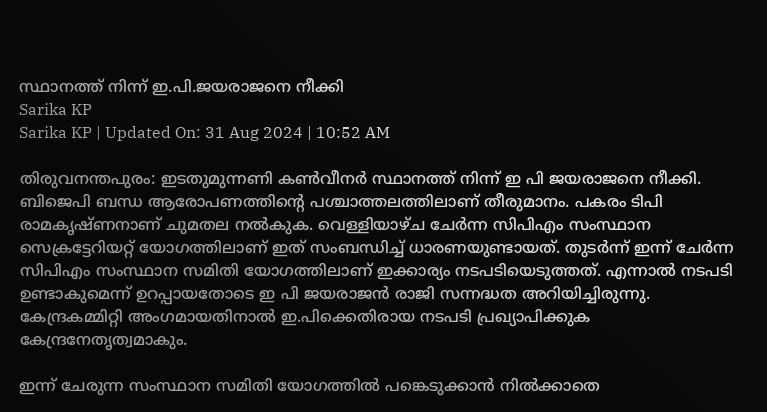സ്ഥാനത്ത് നിന്ന് ഇ.പി.ജയരാജനെ നീക്കി
Sarika KP
Sarika KP | Updated On: 31 Aug 2024 | 10:52 AM

തിരുവനന്തപുരം: ഇടതുമുന്നണി കൺവീനർ സ്ഥാനത്ത് നിന്ന് ഇ പി ജയരാ‌ജനെ നീക്കി. ബിജെപി ബന്ധ ആരോപണത്തിന്റെ പശ്ചാത്തലത്തിലാണ് തീരുമാനം. പകരം ടിപി രാമകൃഷ്ണനാണ് ചുമതല നൽകുക. വെള്ളിയാഴ്ച ചേർന്ന സിപിഎം സംസ്ഥാന സെക്രട്ടേറിയറ്റ് യോഗത്തിലാണ് ഇത് സംബന്ധിച്ച് ധാരണയുണ്ടായത്. തുടർന്ന് ഇന്ന് ചേർന്ന സിപിഎം സംസ്ഥാന സമിതി യോഗത്തിലാണ് ഇക്കാര്യം നടപടിയെടുത്തത്. എന്നാൽ നടപടി ഉണ്ടാകുമെന്ന് ഉറപ്പായതോടെ ഇ പി ജയരാജൻ രാജി സന്നദ്ധത അറിയിച്ചിരുന്നു. കേന്ദ്രകമ്മിറ്റി അംഗമായതിനാല്‍ ഇ.പിക്കെതിരായ നടപടി പ്രഖ്യാപിക്കുക കേന്ദ്രനേതൃത്വമാകും.

ഇന്ന് ചേരുന്ന സംസ്ഥാന സമിതി യോഗത്തിൽ പങ്കെടുക്കാൻ നിൽക്കാതെ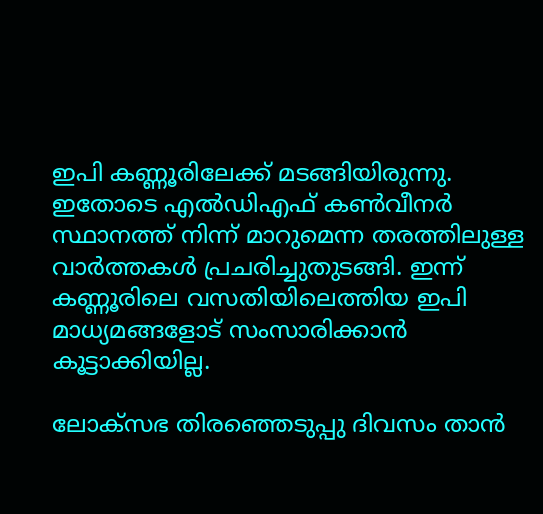ഇപി കണ്ണൂരിലേക്ക് മടങ്ങിയിരുന്നു. ഇതോടെ എൽ‍‍ഡിഎഫ് കൺവീനർ സ്ഥാനത്ത് നിന്ന് മാറുമെന്ന തരത്തിലുള്ള വാർത്തകൾ പ്രചരിച്ചുതുടങ്ങി. ഇന്ന് കണ്ണൂരിലെ വസതിയിലെത്തിയ ഇപി മാധ്യമങ്ങളോട് സംസാരിക്കാൻ കൂട്ടാക്കിയില്ല.

ലോക്സഭ തിരഞ്ഞെടുപ്പു ദിവസം താൻ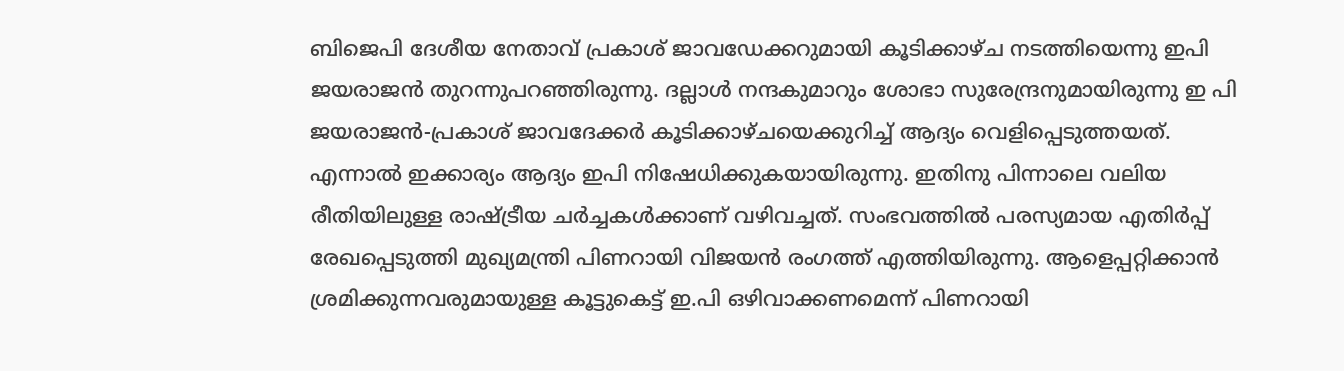ബിജെപി ദേശീയ നേതാവ് പ്രകാശ് ജാവഡേക്കറുമായി കൂടിക്കാഴ്ച നടത്തിയെന്നു ഇപി ജയരാജൻ തുറന്നുപറഞ്ഞിരുന്നു. ദല്ലാൾ നന്ദകുമാറും ശോഭാ സുരേന്ദ്രനുമായിരുന്നു ഇ പി ജയരാജൻ-പ്രകാശ് ജാവദേക്കർ കൂടിക്കാഴ്ചയെക്കുറിച്ച് ആദ്യം വെളിപ്പെടുത്തയത്. എന്നാൽ ഇക്കാര്യം ആദ്യം ഇപി നിഷേധിക്കുകയായിരുന്നു. ഇതിനു പിന്നാലെ വലിയ രീതിയിലുള്ള രാഷ്ട്രീയ ചർച്ചകൾക്കാണ് വഴിവച്ചത്. സംഭവത്തിൽ പരസ്യമായ എതിർപ്പ് രേഖപ്പെടുത്തി മുഖ്യമന്ത്രി പിണറായി വിജയൻ രംഗത്ത് എത്തിയിരുന്നു. ആളെപ്പറ്റിക്കാൻ ശ്രമിക്കുന്നവരുമായുള്ള കൂട്ടുകെട്ട് ഇ.പി ഒഴിവാക്കണമെന്ന് പിണറായി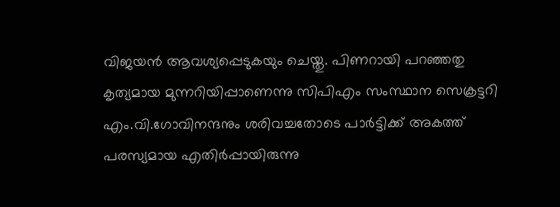വിജയൻ ആവശ്യപ്പെടുകയും ചെയ്തു. പിണറായി പറഞ്ഞതു കൃത്യമായ മുന്നറിയിപ്പാണെന്നു സിപിഎം സംസ്ഥാന സെക്രട്ടറി എം.വി.ഗോവിനന്ദനും ശരിവച്ചതോടെ പാർട്ടിക്ക് അകത്ത് പരസ്യമായ എതിർപ്പായിരുന്നു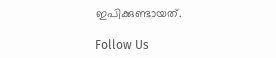ഇപിക്കുണ്ടായത്.

Follow Us